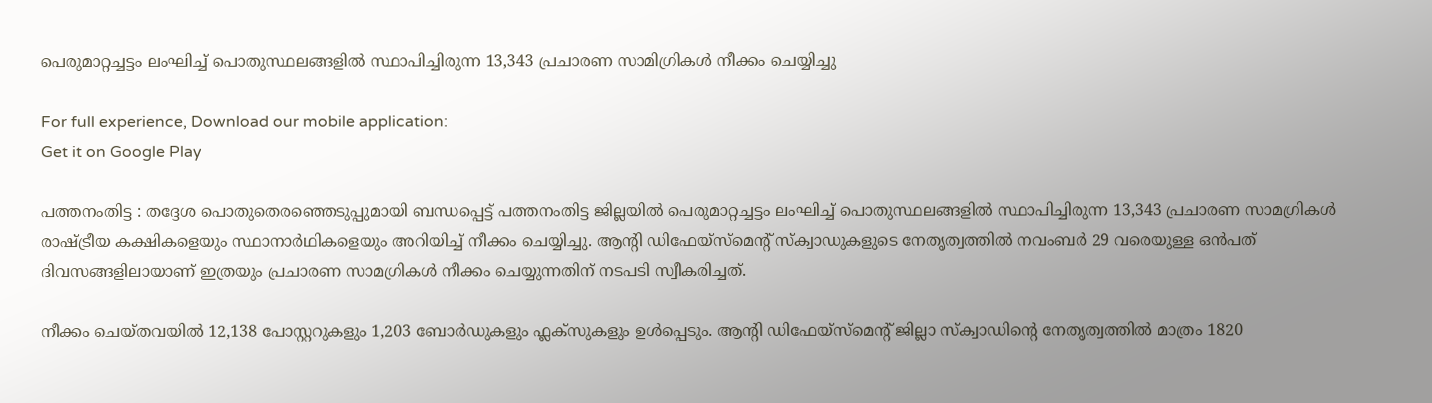പെരുമാറ്റച്ചട്ടം ലംഘിച്ച് പൊതുസ്ഥലങ്ങളില്‍ സ്ഥാപിച്ചിരുന്ന 13,343 പ്രചാരണ സാമിഗ്രികള്‍ നീക്കം ചെയ്യിച്ചു

For full experience, Download our mobile application:
Get it on Google Play

പത്തനംതിട്ട : തദ്ദേശ പൊതുതെരഞ്ഞെടുപ്പുമായി ബന്ധപ്പെട്ട് പത്തനംതിട്ട ജില്ലയില്‍ പെരുമാറ്റച്ചട്ടം ലംഘിച്ച് പൊതുസ്ഥലങ്ങളില്‍ സ്ഥാപിച്ചിരുന്ന 13,343 പ്രചാരണ സാമഗ്രികള്‍ രാഷ്ട്രീയ കക്ഷികളെയും സ്ഥാനാര്‍ഥികളെയും അറിയിച്ച് നീക്കം ചെയ്യിച്ചു. ആന്റി ഡിഫേയ്സ്മെന്റ് സ്‌ക്വാഡുകളുടെ നേതൃത്വത്തില്‍ നവംബര്‍ 29 വരെയുള്ള ഒന്‍പത് ദിവസങ്ങളിലായാണ് ഇത്രയും പ്രചാരണ സാമഗ്രികള്‍ നീക്കം ചെയ്യുന്നതിന് നടപടി സ്വീകരിച്ചത്.

നീക്കം ചെയ്തവയില്‍ 12,138 പോസ്റ്ററുകളും 1,203 ബോര്‍ഡുകളും ഫ്ലക്‌സുകളും ഉള്‍പ്പെടും. ആന്റി ഡിഫേയ്സ്മെന്റ് ജില്ലാ സ്‌ക്വാഡിന്റെ നേതൃത്വത്തില്‍ മാത്രം 1820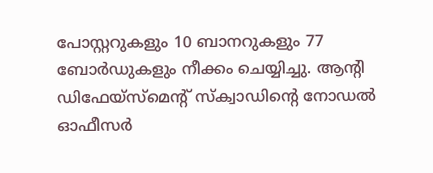പോസ്റ്ററുകളും 10 ബാനറുകളും 77 ബോര്‍ഡുകളും നീക്കം ചെയ്യിച്ചു. ആന്റി ഡിഫേയ്സ്മെന്റ് സ്‌ക്വാഡിന്റെ നോഡല്‍ ഓഫീസര്‍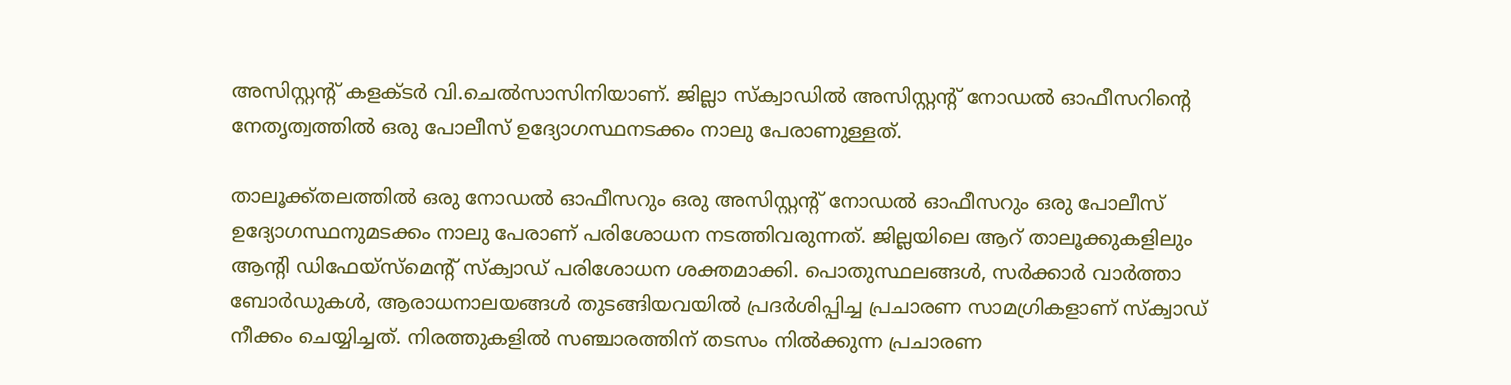അസിസ്റ്റന്റ് കളക്ടര്‍ വി.ചെല്‍സാസിനിയാണ്. ജില്ലാ സ്‌ക്വാഡില്‍ അസിസ്റ്റന്റ് നോഡല്‍ ഓഫീസറിന്റെ നേതൃത്വത്തില്‍ ഒരു പോലീസ് ഉദ്യോഗസ്ഥനടക്കം നാലു പേരാണുള്ളത്.

താലൂക്ക്തലത്തില്‍ ഒരു നോഡല്‍ ഓഫീസറും ഒരു അസിസ്റ്റന്റ് നോഡല്‍ ഓഫീസറും ഒരു പോലീസ് ഉദ്യോഗസ്ഥനുമടക്കം നാലു പേരാണ് പരിശോധന നടത്തിവരുന്നത്. ജില്ലയിലെ ആറ് താലൂക്കുകളിലും ആന്റി ഡിഫേയ്സ്മെന്റ് സ്‌ക്വാഡ് പരിശോധന ശക്തമാക്കി. പൊതുസ്ഥലങ്ങള്‍, സര്‍ക്കാര്‍ വാര്‍ത്താ ബോര്‍ഡുകള്‍, ആരാധനാലയങ്ങള്‍ തുടങ്ങിയവയില്‍ പ്രദര്‍ശിപ്പിച്ച പ്രചാരണ സാമഗ്രികളാണ് സ്‌ക്വാഡ് നീക്കം ചെയ്യിച്ചത്. നിരത്തുകളില്‍ സഞ്ചാരത്തിന് തടസം നില്‍ക്കുന്ന പ്രചാരണ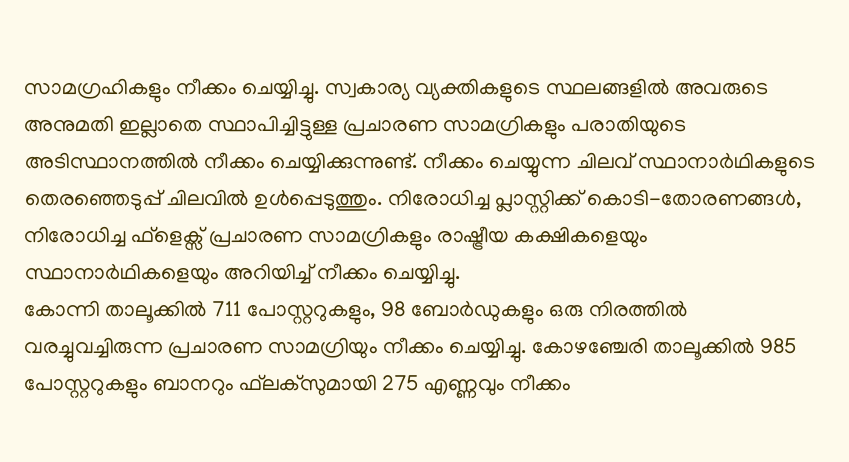സാമഗ്രഹികളും നീക്കം ചെയ്യിച്ചു. സ്വകാര്യ വ്യക്തികളുടെ സ്ഥലങ്ങളില്‍ അവരുടെ അനുമതി ഇല്ലാതെ സ്ഥാപിച്ചിട്ടുള്ള പ്രചാരണ സാമഗ്രികളും പരാതിയുടെ അടിസ്ഥാനത്തില്‍ നീക്കം ചെയ്യിക്കുന്നുണ്ട്. നീക്കം ചെയ്യുന്ന ചിലവ് സ്ഥാനാര്‍ഥികളുടെ തെരഞ്ഞെടുപ്പ് ചിലവില്‍ ഉള്‍പ്പെടുത്തും. നിരോധിച്ച പ്ലാസ്റ്റിക്ക് കൊടി-തോരണങ്ങള്‍, നിരോധിച്ച ഫ്ളെക്സ് പ്രചാരണ സാമഗ്രികളും രാഷ്ട്രീയ കക്ഷികളെയും സ്ഥാനാര്‍ഥികളെയും അറിയിച്ച് നീക്കം ചെയ്യിച്ചു.
കോന്നി താലൂക്കില്‍ 711 പോസ്റ്ററുകളും, 98 ബോര്‍ഡുകളും ഒരു നിരത്തില്‍ വരച്ചുവച്ചിരുന്ന പ്രചാരണ സാമഗ്രിയും നീക്കം ചെയ്യിച്ചു. കോഴഞ്ചേരി താലൂക്കില്‍ 985 പോസ്റ്ററുകളും ബാനറും ഫ്‌ലക്‌സുമായി 275 എണ്ണവും നീക്കം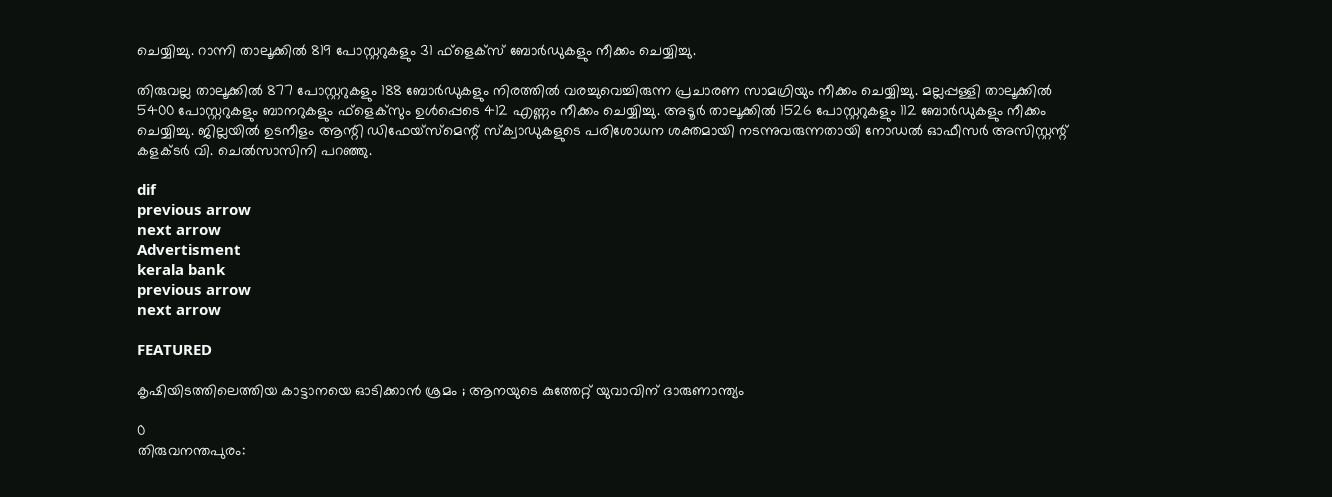ചെയ്യിച്ചു. റാന്നി താലൂക്കില്‍ 819 പോസ്റ്ററുകളും 31 ഫ്‌ളെക്‌സ് ബോര്‍ഡുകളും നീക്കം ചെയ്യിച്ചു.

തിരുവല്ല താലൂക്കില്‍ 877 പോസ്റ്ററുകളും 188 ബോര്‍ഡുകളും നിരത്തില്‍ വരച്ചുവെച്ചിരുന്ന പ്രചാരണ സാമഗ്രിയും നീക്കം ചെയ്യിച്ചു. മല്ലപ്പള്ളി താലൂക്കില്‍ 5400 പോസ്റ്ററുകളും ബാനറുകളും ഫ്‌ളെക്‌സും ഉള്‍പ്പെടെ 412 എണ്ണം നീക്കം ചെയ്യിച്ചു. അടൂര്‍ താലൂക്കില്‍ 1526 പോസ്റ്ററുകളും 112 ബോര്‍ഡുകളും നീക്കം ചെയ്യിച്ചു. ജില്ലയില്‍ ഉടനീളം ആന്റി ഡിഫേയ്സ്മെന്റ് സ്‌ക്വാഡുകളുടെ പരിശോധന ശക്തമായി നടന്നുവരുന്നതായി നോഡല്‍ ഓഫീസര്‍ അസിസ്റ്റന്റ് കളക്ടര്‍ വി. ചെല്‍സാസിനി പറഞ്ഞു.

dif
previous arrow
next arrow
Advertisment
kerala bank
previous arrow
next arrow

FEATURED

കൃഷിയിടത്തിലെത്തിയ കാട്ടാനയെ ഓടിക്കാൻ ശ്രമം ; ആനയുടെ കുത്തേറ്റ് യുവാവിന് ദാരുണാന്ത്യം

0
തിരുവനന്തപുരം: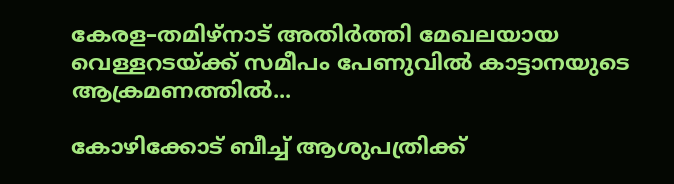കേരള–തമിഴ്‌നാട് അതിർത്തി മേഖലയായ വെള്ളറടയ്ക്ക് സമീപം പേണുവിൽ കാട്ടാനയുടെ ആക്രമണത്തിൽ...

കോഴിക്കോട് ബീച്ച് ആശുപത്രിക്ക്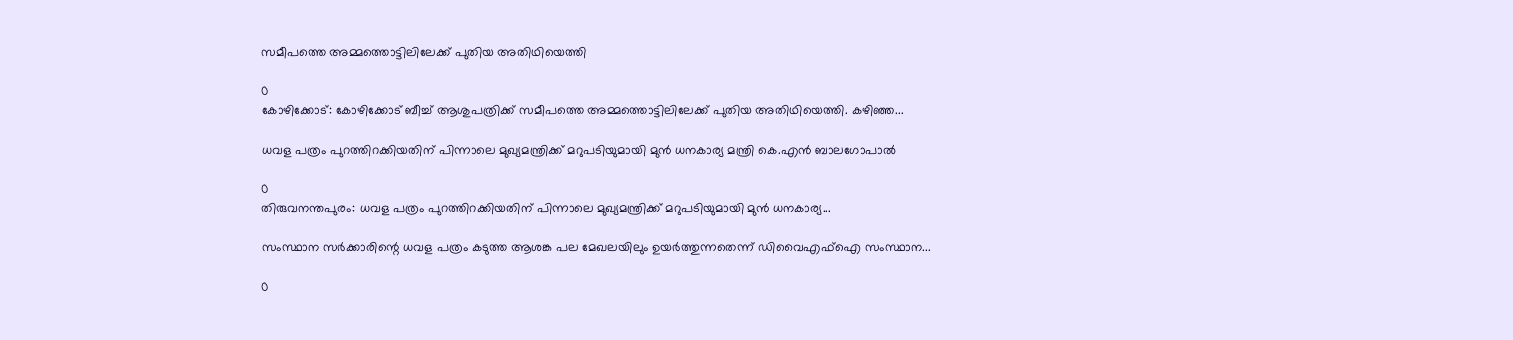സമീപത്തെ അമ്മത്തൊട്ടിലിലേക്ക് പുതിയ അതിഥിയെത്തി

0
കോഴിക്കോട്: കോഴിക്കോട് ബീച്ച് ആശുപത്രിക്ക് സമീപത്തെ അമ്മത്തൊട്ടിലിലേക്ക് പുതിയ അതിഥിയെത്തി. കഴിഞ്ഞ...

ധവള പത്രം പുറത്തിറക്കിയതിന് പിന്നാലെ മുഖ്യമന്ത്രിക്ക് മറുപടിയുമായി മുൻ ധനകാര്യ മന്ത്രി കെ.എൻ ബാലഗോപാൽ

0
തിരുവനന്തപുരം: ധവള പത്രം പുറത്തിറക്കിയതിന് പിന്നാലെ മുഖ്യമന്ത്രിക്ക് മറുപടിയുമായി മുൻ ധനകാര്യ...

സംസ്ഥാന സർക്കാരിന്റെ ധവള പത്രം കടുത്ത ആശങ്ക പല മേഖലയിലും ഉയർത്തുന്നതെന്ന് ഡിവൈഎഫ്ഐ സംസ്ഥാന...

0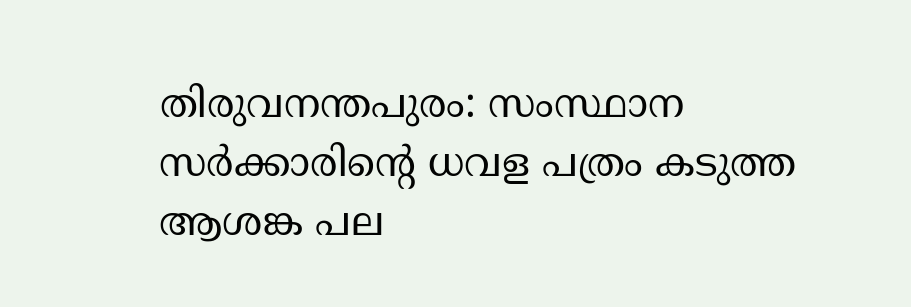തിരുവനന്തപുരം: സംസ്ഥാന സർക്കാരിന്റെ ധവള പത്രം കടുത്ത ആശങ്ക പല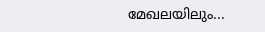മേഖലയിലും...